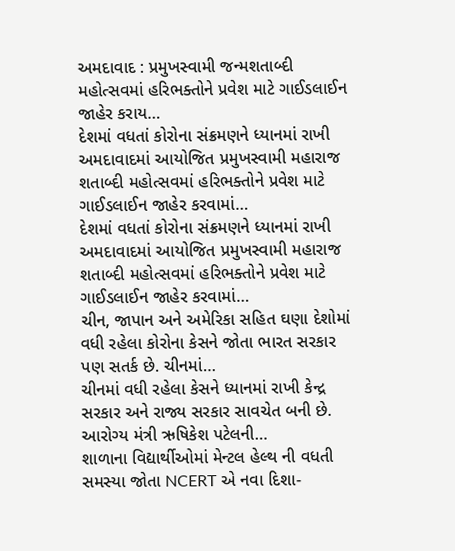અમદાવાદ : પ્રમુખસ્વામી જન્મશતાબ્દી મહોત્સવમાં હરિભક્તોને પ્રવેશ માટે ગાઈડલાઈન જાહેર કરાય…
દેશમાં વધતાં કોરોના સંક્રમણને ધ્યાનમાં રાખી અમદાવાદમાં આયોજિત પ્રમુખસ્વામી મહારાજ શતાબ્દી મહોત્સવમાં હરિભક્તોને પ્રવેશ માટે ગાઈડલાઈન જાહેર કરવામાં…
દેશમાં વધતાં કોરોના સંક્રમણને ધ્યાનમાં રાખી અમદાવાદમાં આયોજિત પ્રમુખસ્વામી મહારાજ શતાબ્દી મહોત્સવમાં હરિભક્તોને પ્રવેશ માટે ગાઈડલાઈન જાહેર કરવામાં…
ચીન, જાપાન અને અમેરિકા સહિત ઘણા દેશોમાં વધી રહેલા કોરોના કેસને જોતા ભારત સરકાર પણ સતર્ક છે. ચીનમાં…
ચીનમાં વધી રહેલા કેસને ધ્યાનમાં રાખી કેન્દ્ર સરકાર અને રાજ્ય સરકાર સાવચેત બની છે. આરોગ્ય મંત્રી ઋષિકેશ પટેલની…
શાળાના વિદ્યાર્થીઓમાં મેન્ટલ હેલ્થ ની વધતી સમસ્યા જોતા NCERT એ નવા દિશા-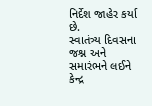નિર્દેશ જાહેર કર્યા છે.
સ્વાતંત્ર્ય દિવસના જશ્ન અને સમારંભને લઈને કેન્દ્ર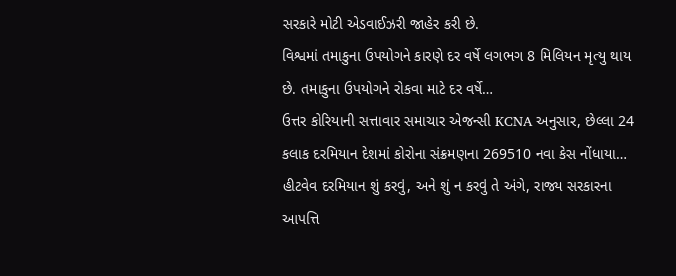સરકારે મોટી એડવાઈઝરી જાહેર કરી છે.
વિશ્વમાં તમાકુના ઉપયોગને કારણે દર વર્ષે લગભગ 8 મિલિયન મૃત્યુ થાય છે. તમાકુના ઉપયોગને રોકવા માટે દર વર્ષે…
ઉત્તર કોરિયાની સત્તાવાર સમાચાર એજન્સી KCNA અનુસાર, છેલ્લા 24 કલાક દરમિયાન દેશમાં કોરોના સંક્રમણના 269510 નવા કેસ નોંધાયા…
હીટવેવ દરમિયાન શું કરવું, અને શું ન કરવું તે અંગે, રાજ્ય સરકારના આપત્તિ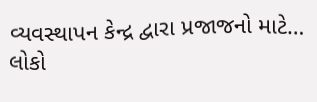વ્યવસ્થાપન કેન્દ્ર દ્વારા પ્રજાજનો માટે…
લોકો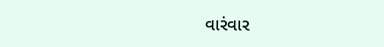વારંવાર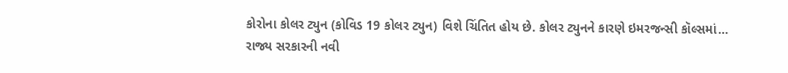કોરોના કોલર ટ્યુન (કોવિડ 19 કોલર ટ્યુન) વિશે ચિંતિત હોય છે. કોલર ટ્યુનને કારણે ઇમરજન્સી કૉલ્સમાં…
રાજ્ય સરકારની નવી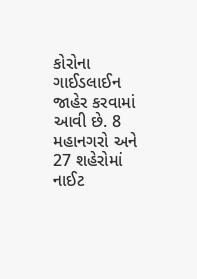કોરોના ગાઈડલાઈન જાહેર કરવામાં આવી છે. 8 મહાનગરો અને 27 શહેરોમાં નાઈટ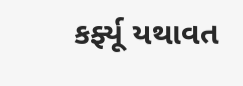કર્ફ્યૂ યથાવત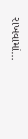રાખવામાં…